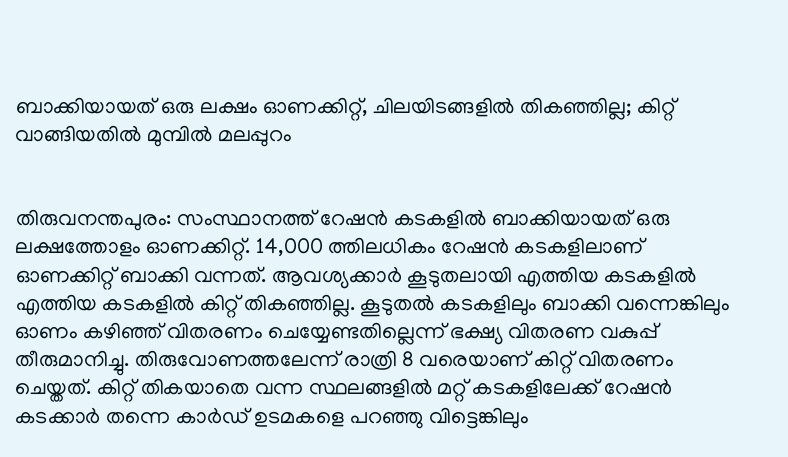ബാക്കിയായത് ഒരു ലക്ഷം ഓണക്കിറ്റ്, ചിലയിടങ്ങളില്‍ തികഞ്ഞില്ല; കിറ്റ് വാങ്ങിയതില്‍ മുമ്പില്‍ മലപ്പുറം


തിരുവനന്തപുരം: സംസ്ഥാനത്ത് റേഷന്‍ കടകളില്‍ ബാക്കിയായത് ഒരു ലക്ഷത്തോളം ഓണക്കിറ്റ്. 14,000 ത്തിലധികം റേഷന്‍ കടകളിലാണ് ഓണക്കിറ്റ് ബാക്കി വന്നത്. ആവശ്യക്കാര്‍ കൂടുതലായി എത്തിയ കടകളില്‍ എത്തിയ കടകളില്‍ കിറ്റ് തികഞ്ഞില്ല. കൂടുതല്‍ കടകളിലും ബാക്കി വന്നെങ്കിലും ഓണം കഴിഞ്ഞ് വിതരണം ചെയ്യേണ്ടതില്ലെന്ന് ഭക്ഷ്യ വിതരണ വകുപ്പ് തീരുമാനിച്ചു. തിരുവോണത്തലേന്ന് രാത്രി 8 വരെയാണ് കിറ്റ് വിതരണം ചെയ്തത്. കിറ്റ് തികയാതെ വന്ന സ്ഥലങ്ങളില്‍ മറ്റ് കടകളിലേക്ക് റേഷന്‍ കടക്കാര്‍ തന്നെ കാര്‍ഡ് ഉടമകളെ പറഞ്ഞു വിട്ടെങ്കിലും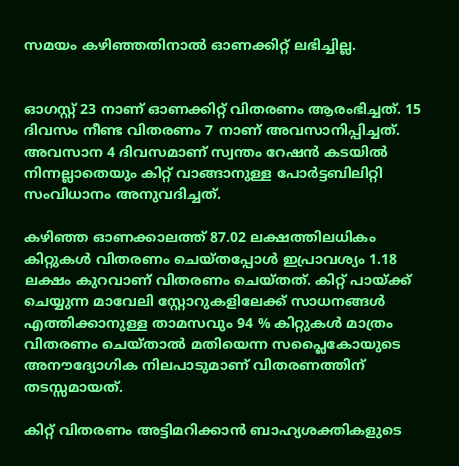സമയം കഴിഞ്ഞതിനാല്‍ ഓണക്കിറ്റ് ലഭിച്ചില്ല.


ഓഗസ്റ്റ് 23 നാണ് ഓണക്കിറ്റ് വിതരണം ആരംഭിച്ചത്. 15 ദിവസം നീണ്ട വിതരണം 7 നാണ് അവസാനിപ്പിച്ചത്. അവസാന 4 ദിവസമാണ് സ്വന്തം റേഷന്‍ കടയില്‍ നിന്നല്ലാതെയും കിറ്റ് വാങ്ങാനുള്ള പോര്‍ട്ടബിലിറ്റി സംവിധാനം അനുവദിച്ചത്.

കഴിഞ്ഞ ഓണക്കാലത്ത് 87.02 ലക്ഷത്തിലധികം കിറ്റുകള്‍ വിതരണം ചെയ്തപ്പോള്‍ ഇപ്രാവശ്യം 1.18 ലക്ഷം കുറവാണ് വിതരണം ചെയ്തത്. കിറ്റ് പായ്ക്ക് ചെയ്യുന്ന മാവേലി സ്റ്റോറുകളിലേക്ക് സാധനങ്ങള്‍ എത്തിക്കാനുള്ള താമസവും 94 % കിറ്റുകള്‍ മാത്രം വിതരണം ചെയ്താല്‍ മതിയെന്ന സപ്ലൈകോയുടെ അനൗദ്യോഗിക നിലപാടുമാണ് വിതരണത്തിന് തടസ്സമായത്.

കിറ്റ് വിതരണം അട്ടിമറിക്കാന്‍ ബാഹ്യശക്തികളുടെ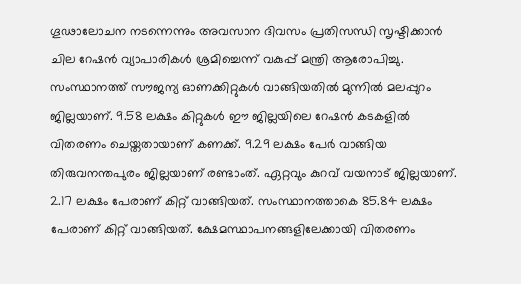ഗൂഢാലോചന നടന്നെന്നും അവസാന ദിവസം പ്രതിസന്ധി സൃഷ്ടിക്കാന്‍ ചില റേഷന്‍ വ്യാപാരികള്‍ ശ്രമിച്ചെന്ന് വകുപ്പ് മന്ത്രി ആരോപിച്ചു. സംസ്ഥാനത്ത് സൗജന്യ ഓണക്കിറ്റുകള്‍ വാങ്ങിയതില്‍ മുന്നില്‍ മലപ്പുറം ജില്ലയാണ്. 9.58 ലക്ഷം കിറ്റുകള്‍ ഈ ജില്ലയിലെ റേഷന്‍ കടകളില്‍ വിതരണം ചെയ്തതായാണ് കണക്ക്. 9.29 ലക്ഷം പേര്‍ വാങ്ങിയ തിരുവനന്തപുരം ജില്ലയാണ് രണ്ടാംത്. ഏറ്റവും കുറവ് വയനാട് ജില്ലയാണ്. 2.17 ലക്ഷം പേരാണ് കിറ്റ് വാങ്ങിയത്. സംസ്ഥാനത്താകെ 85.84 ലക്ഷം പേരാണ് കിറ്റ് വാങ്ങിയത്. ക്ഷേമസ്ഥാപനങ്ങളിലേക്കായി വിതരണം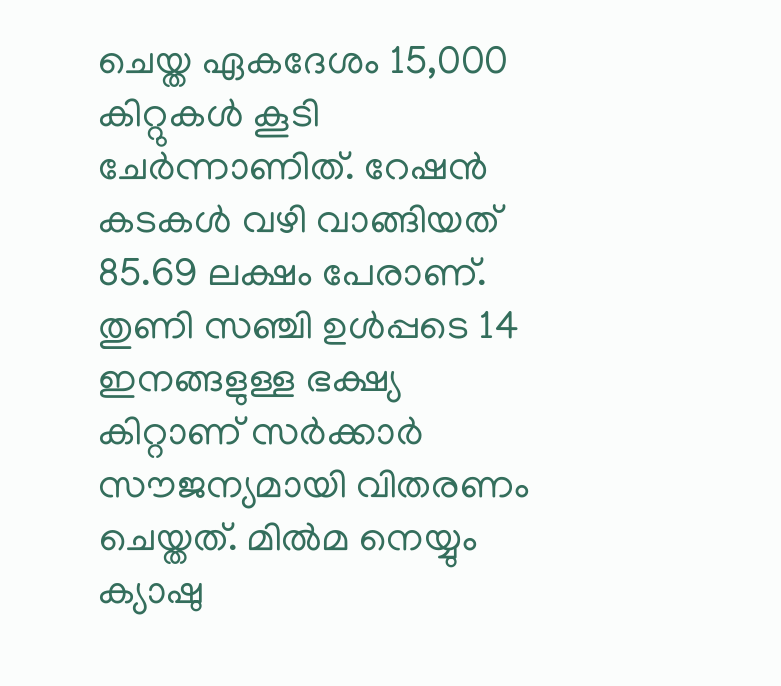ചെയ്ത ഏകദേശം 15,000 കിറ്റുകള്‍ കൂടി ചേര്‍ന്നാണിത്. റേഷന്‍ കടകള്‍ വഴി വാങ്ങിയത് 85.69 ലക്ഷം പേരാണ്.
തുണി സഞ്ചി ഉള്‍പ്പടെ 14 ഇനങ്ങളുള്ള ഭക്ഷ്യ കിറ്റാണ് സര്‍ക്കാര്‍ സൗജന്യമായി വിതരണം ചെയ്തത്. മില്‍മ നെയ്യും ക്യാഷു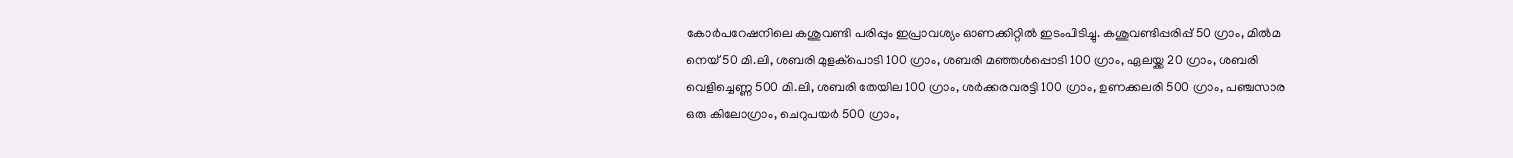കോര്‍പറേഷനിലെ കശുവണ്ടി പരിപ്പും ഇപ്രാവശ്യം ഓണക്കിറ്റില്‍ ഇടംപിടിച്ചു. കശുവണ്ടിപ്പരിപ്പ് 50 ഗ്രാം, മില്‍മ നെയ് 50 മി.ലി, ശബരി മുളക്‌പൊടി 100 ഗ്രാം, ശബരി മഞ്ഞള്‍പ്പൊടി 100 ഗ്രാം, ഏലയ്ക്ക 20 ഗ്രാം, ശബരി വെളിച്ചെണ്ണ 500 മി.ലി, ശബരി തേയില 100 ഗ്രാം, ശര്‍ക്കരവരട്ടി 100 ഗ്രാം, ഉണക്കലരി 500 ഗ്രാം, പഞ്ചസാര ഒരു കിലോഗ്രാം, ചെറുപയര്‍ 500 ഗ്രാം,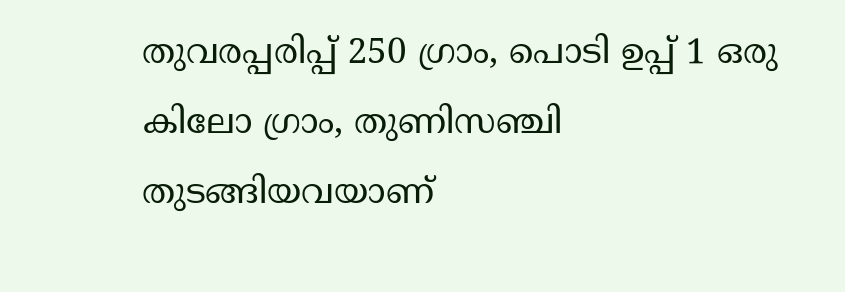തുവരപ്പരിപ്പ് 250 ഗ്രാം, പൊടി ഉപ്പ് 1 ഒരു കിലോ ഗ്രാം, തുണിസഞ്ചി തുടങ്ങിയവയാണ്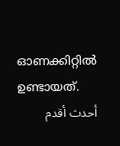ഓണക്കിറ്റില്‍ ഉണ്ടായത്.
أحدث أقدم